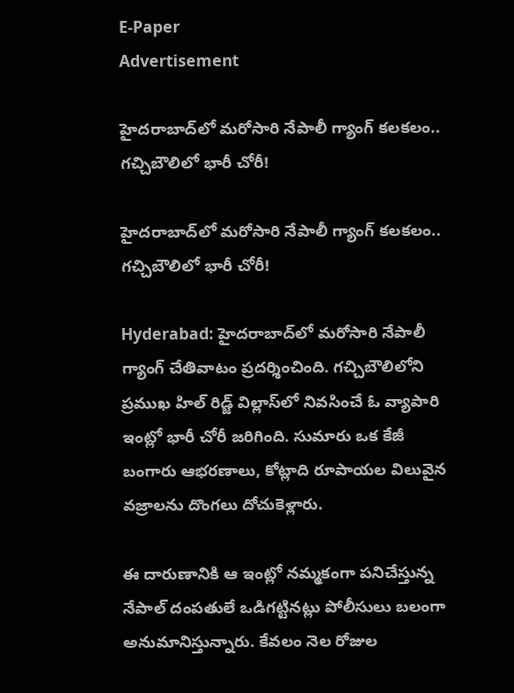E-Paper
Advertisement

హైదరాబాద్‌లో మరోసారి నేపాలీ గ్యాంగ్ కలకలం.. గచ్చిబౌలిలో భారీ చోరీ!

హైదరాబాద్‌లో మరోసారి నేపాలీ గ్యాంగ్ కలకలం.. గచ్చిబౌలిలో భారీ చోరీ!

Hyderabad: హైదరాబాద్‌లో మరోసారి నేపాలీ గ్యాంగ్ చేతివాటం ప్రదర్శించింది. గచ్చిబౌలిలోని ప్రముఖ హిల్ రిడ్జ్ విల్లాస్‌లో నివసించే ఓ వ్యాపారి ఇంట్లో భారీ చోరీ జరిగింది. సుమారు ఒక కేజీ బంగారు ఆభరణాలు, కోట్లాది రూపాయల విలువైన వజ్రాలను దొంగలు దోచుకెళ్లారు.

ఈ దారుణానికి ఆ ఇంట్లో నమ్మకంగా పనిచేస్తున్న నేపాల్ దంపతులే ఒడిగట్టినట్లు పోలీసులు బలంగా అనుమానిస్తున్నారు. కేవలం నెల రోజుల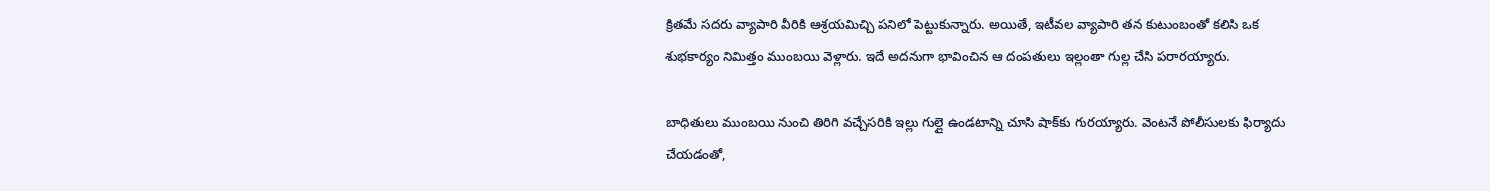క్రితమే సదరు వ్యాపారి వీరికి ఆశ్రయమిచ్చి పనిలో పెట్టుకున్నారు. అయితే, ఇటీవల వ్యాపారి తన కుటుంబంతో కలిసి ఒక శుభకార్యం నిమిత్తం ముంబయి వెళ్లారు. ఇదే అదనుగా భావించిన ఆ దంపతులు ఇల్లంతా గుల్ల చేసి పరారయ్యారు.

బాధితులు ముంబయి నుంచి తిరిగి వచ్చేసరికి ఇల్లు గుల్లై ఉండటాన్ని చూసి షాక్‌కు గురయ్యారు. వెంటనే పోలీసులకు ఫిర్యాదు చేయడంతో,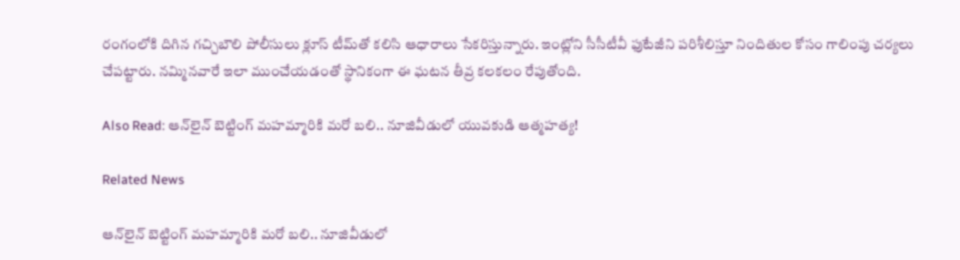రంగంలోకి దిగిన గచ్చిబౌలి పోలీసులు క్లూస్ టీమ్‌తో కలిసి ఆధారాలు సేకరిస్తున్నారు. ఇంట్లోని సీసీటీవీ ఫుటేజీని పరిశీలిస్తూ నిందితుల కోసం గాలింపు చర్యలు చేపట్టారు. నమ్మినవారే ఇలా ముంచేయడంతో స్థానికంగా ఈ ఘటన తీవ్ర కలకలం రేపుతోంది.

Also Read: ఆన్‌లైన్ బెట్టింగ్ మహమ్మారికి మరో బలి.. నూజివీడులో యువకుడి ఆత్మహత్య!

Related News

ఆన్‌లైన్ బెట్టింగ్ మహమ్మారికి మరో బలి.. నూజివీడులో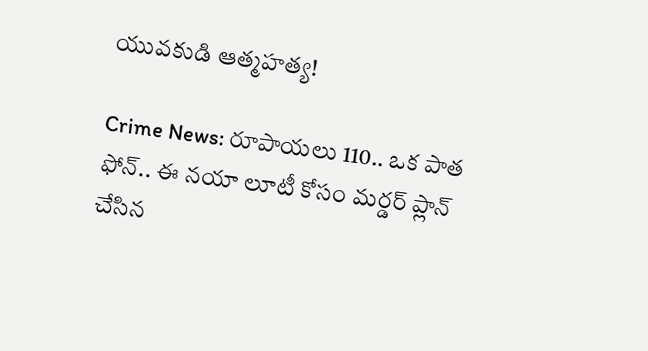యువకుడి ఆత్మహత్య!

Crime News: రూపాయలు 110.. ఒక పాత ఫోన్.. ఈ నయా లూటీ కోసం మర్డర్ ప్లాన్ చేసిన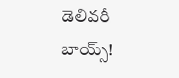డెలివరీ బాయ్స్!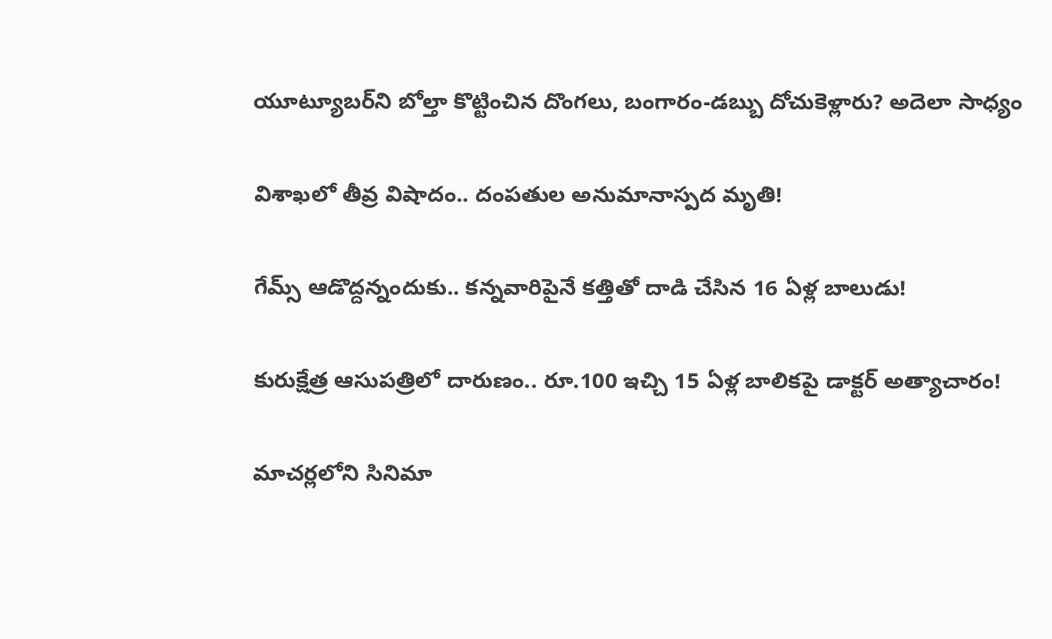యూట్యూబర్‌ని బోల్తా కొట్టించిన దొంగలు, బంగారం-డబ్బు దోచుకెళ్లారు? అదెలా సాధ్యం

విశాఖలో తీవ్ర విషాదం.. దంపతుల అనుమానాస్పద మృతి!

గేమ్స్ ఆడొద్దన్నందుకు.. కన్నవారిపైనే కత్తితో దాడి చేసిన 16 ఏళ్ల బాలుడు!

కురుక్షేత్ర ఆసుపత్రిలో దారుణం.. రూ.100 ఇచ్చి 15 ఏళ్ల బాలికపై డాక్టర్ అత్యాచారం!

మాచర్లలోని సినిమా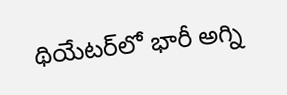థియేటర్‌లో భారీ అగ్ని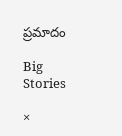ప్రమాదం

Big Stories

×